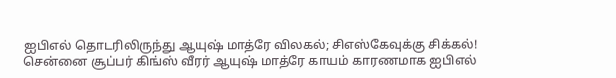ஐபிஎல் தொடரிலிருந்து ஆயுஷ் மாத்ரே விலகல்; சிஎஸ்கேவுக்கு சிக்கல்!
சென்னை சூப்பர் கிங்ஸ் வீரர் ஆயுஷ் மாத்ரே காயம் காரணமாக ஐபிஎல்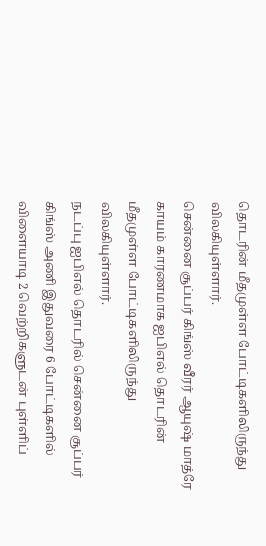தொடரின் மீதமுள்ள போட்டிகளிலிருந்து விலகியுள்ளார்.
சென்னை சூப்பர் கிங்ஸ் வீரர் ஆயுஷ் மாத்ரே காயம் காரணமாக ஐபிஎல் தொடரின் மீதமுள்ள போட்டிகளிலிருந்து விலகியுள்ளார்.
நடப்பு ஐபிஎல் தொடரில் சென்னை சூப்பர் கிங்ஸ் அணி இதுவரை 6 போட்டிகளில் விளையாடி 2 வெற்றிகளுடன் புள்ளிப்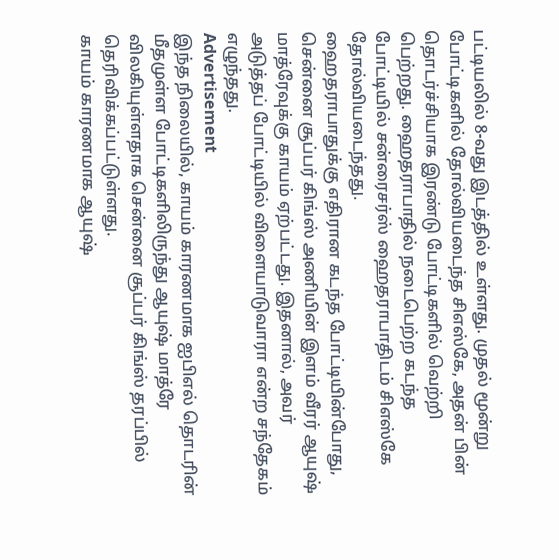பட்டியலில் 8-வது இடத்தில் உள்ளது. முதல் மூன்று போட்டிகளில் தோல்வியடைந்த சிஎஸ்கே, அதன் பின் தொடர்ச்சியாக இரண்டு போட்டிகளில் வெற்றி பெற்றது. ஹைதராபாதில் நடைபெற்ற கடந்த போட்டியில் சன்ரைசர்ஸ் ஹைதராபாதிடம் சிஎஸ்கே தோல்வியடைந்தது.
ஹைதராபாதுக்கு எதிரான கடந்த போட்டியின்போது, சென்னை சூப்பர் கிங்ஸ் அணியின் இளம் வீரர் ஆயுஷ் மாத்ரேவுக்கு காயம் ஏற்பட்டது. இதனால், அவர் அடுத்தப் போட்டியில் விளையாடுவாரா என்ற சந்தேகம் எழுந்தது.
Advertisement
இந்த நிலையில், காயம் காரணமாக ஐபிஎல் தொடரின் மீதமுள்ள போட்டிகளிலிருந்து ஆயுஷ் மாத்ரே விலகியுள்ளதாக சென்னை சூப்பர் கிங்ஸ் தரப்பில் தெரிவிக்கப்பட்டுள்ளது.
காயம் காரணமாக ஆயுஷ்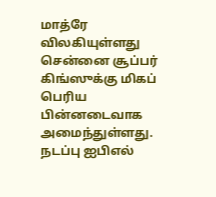மாத்ரே விலகியுள்ளது சென்னை சூப்பர் கிங்ஸுக்கு மிகப் பெரிய பின்னடைவாக அமைந்துள்ளது. நடப்பு ஐபிஎல்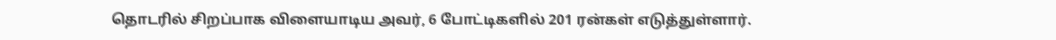தொடரில் சிறப்பாக விளையாடிய அவர், 6 போட்டிகளில் 201 ரன்கள் எடுத்துள்ளார்.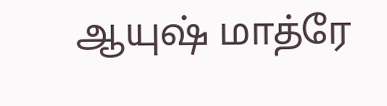ஆயுஷ் மாத்ரே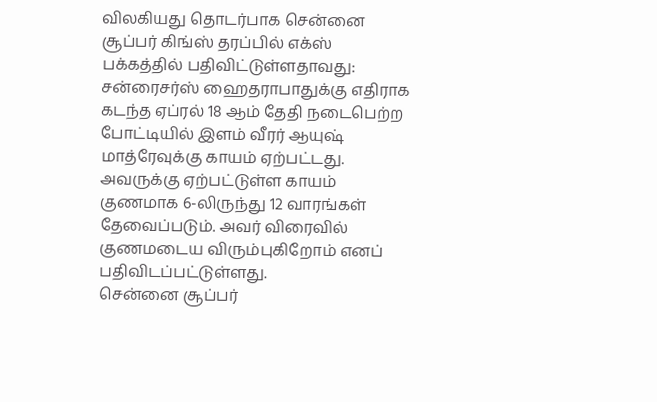விலகியது தொடர்பாக சென்னை சூப்பர் கிங்ஸ் தரப்பில் எக்ஸ் பக்கத்தில் பதிவிட்டுள்ளதாவது: சன்ரைசர்ஸ் ஹைதராபாதுக்கு எதிராக கடந்த ஏப்ரல் 18 ஆம் தேதி நடைபெற்ற போட்டியில் இளம் வீரர் ஆயுஷ் மாத்ரேவுக்கு காயம் ஏற்பட்டது. அவருக்கு ஏற்பட்டுள்ள காயம் குணமாக 6-லிருந்து 12 வாரங்கள் தேவைப்படும். அவர் விரைவில் குணமடைய விரும்புகிறோம் எனப் பதிவிடப்பட்டுள்ளது.
சென்னை சூப்பர்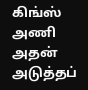கிங்ஸ் அணி அதன் அடுத்தப்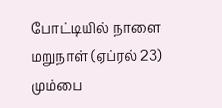போட்டியில் நாளை மறுநாள் (ஏப்ரல் 23) மும்பை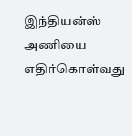இந்தியன்ஸ் அணியை எதிர்கொள்வது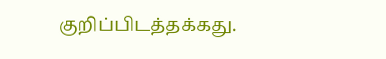குறிப்பிடத்தக்கது.